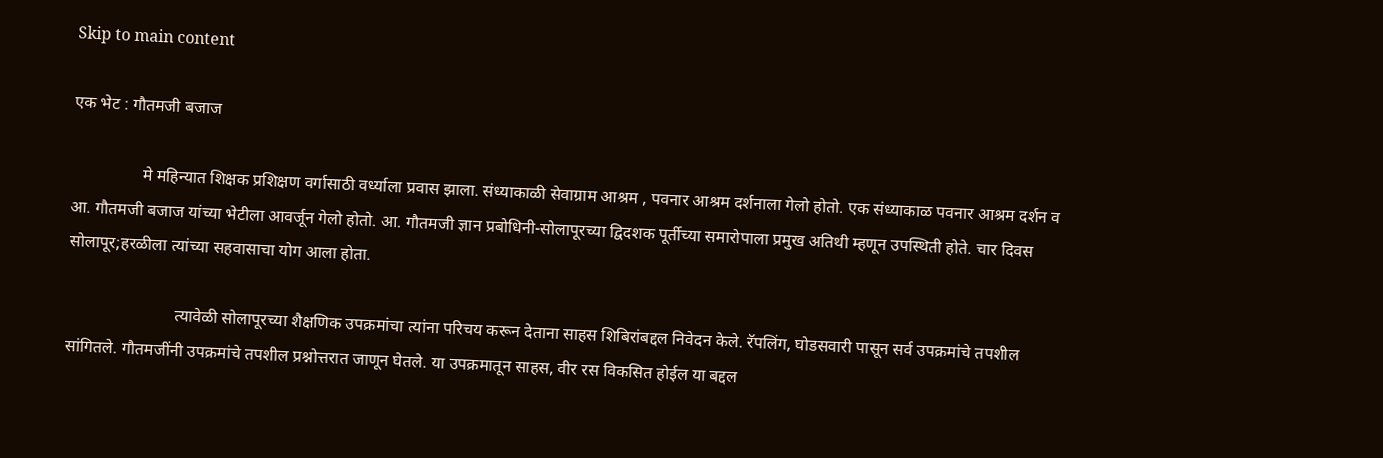Skip to main content

एक भेट : गौतमजी बजाज

                 मे महिन्यात शिक्षक प्रशिक्षण वर्गासाठी वर्ध्याला प्रवास झाला. संध्याकाळी सेवाग्राम आश्रम , पवनार आश्रम दर्शनाला गेलो होतो. एक संध्याकाळ पवनार आश्रम दर्शन व आ. गौतमजी बजाज यांच्या भेटीला आवर्जून गेलो होतो. आ. गौतमजी ज्ञान प्रबोधिनी-सोलापूरच्या द्विदशक पूर्तीच्या समारोपाला प्रमुख अतिथी म्हणून उपस्थिती होते. चार दिवस सोलापूर;हरळीला त्यांच्या सहवासाचा योग आला होता.

                          त्यावेळी सोलापूरच्या शैक्षणिक उपक्रमांचा त्यांना परिचय करून देताना साहस शिबिरांबद्दल निवेदन केले. रॅपलिंग, घोडसवारी पासून सर्व उपक्रमांचे तपशील सांगितले. गौतमजींनी उपक्रमांचे तपशील प्रश्नोत्तरात जाणून घेतले. या उपक्रमातून साहस, वीर रस विकसित होईल या बद्दल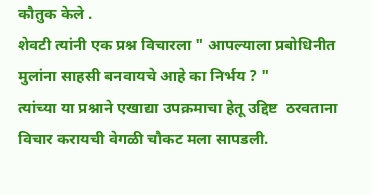कौतुक केले .
शेवटी त्यांनी एक प्रश्न विचारला " आपल्याला प्रबोधिनीत मुलांना साहसी बनवायचे आहे का निर्भय ? "
त्यांच्या या प्रश्नाने एखाद्या उपक्रमाचा हेतू उद्दिष्ट  ठरवताना विचार करायची वेगळी चौकट मला सापडली.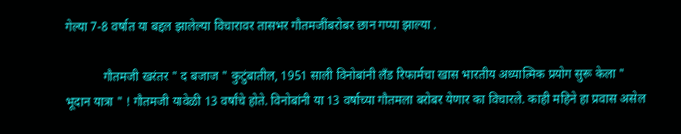गेल्या 7-8 वर्षात या बद्दल झालेल्या विचारावर तासभर गौतमजींबरोबर छान गप्पा झाल्या .

            गौतमजी खरंतर " द बजाज " कुटुंबातील, 1951 साली विनोबांनी लँड रिफार्मचा खास भारतीय अध्यात्मिक प्रयोग सुरू केला " भूदान यात्रा " ! गौतमजी यावेळी 13 वर्षांचे होते. विनोबांनी या 13 वर्षाच्या गौतमला बरोबर येणार का विचारले. काही महिने हा प्रवास असेल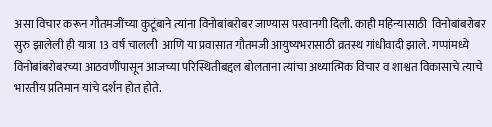असा विचार करून गौतमजींच्या कुटूंबाने त्यांना विनोबांबरोबर जाण्यास परवानगी दिली. काही महिन्यासाठी  विनोबांबरोबर सुरु झालेली ही यात्रा 13 वर्ष चालली  आणि या प्रवासात गौतमजी आयुष्यभरासाठी व्रतस्थ गांधीवादी झाले. गप्पांमध्ये विनोबांबरोबरच्या आठवणींपासून आजच्या परिस्थितीबद्दल बोलताना त्यांचा अध्यात्मिक विचार व शाश्वत विकासाचे त्याचे भारतीय प्रतिमान यांचे दर्शन होत होते.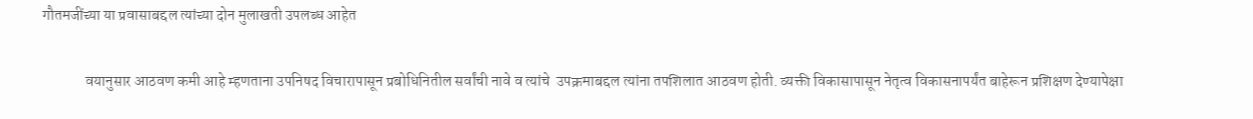गौतमजींच्या या प्रवासाबद्दल त्यांच्या दोन मुलाखती उपलब्ध आहेत

              वयानुसार आठवण कमी आहे म्हणताना उपनिषद विचारापासून प्रबोधिनितील सर्वांची नावे व त्यांचे  उपक्रमाबद्दल त्यांना तपशिलात आठवण होती. व्यक्ती विकासापासून नेतृत्व विकासनापर्यंत बाहेरून प्रशिक्षण देण्यापेक्षा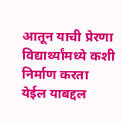आतून याची प्रेरणा विद्यार्थ्यांमध्ये कशी निर्माण करता येईल याबद्दल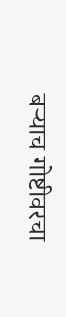बऱ्याच गोष्टीवरचा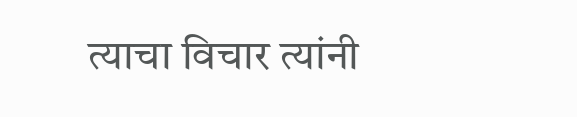त्याचा विचार त्यांनी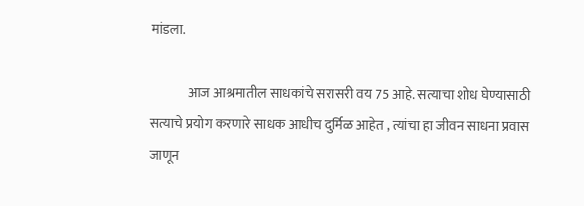मांडला.

              आज आश्रमातील साधकांचे सरासरी वय 75 आहे. सत्याचा शोध घेण्यासाठी सत्याचे प्रयोग करणारे साधक आधीच दुर्मिळ आहेत , त्यांचा हा जीवन साधना प्रवास जाणून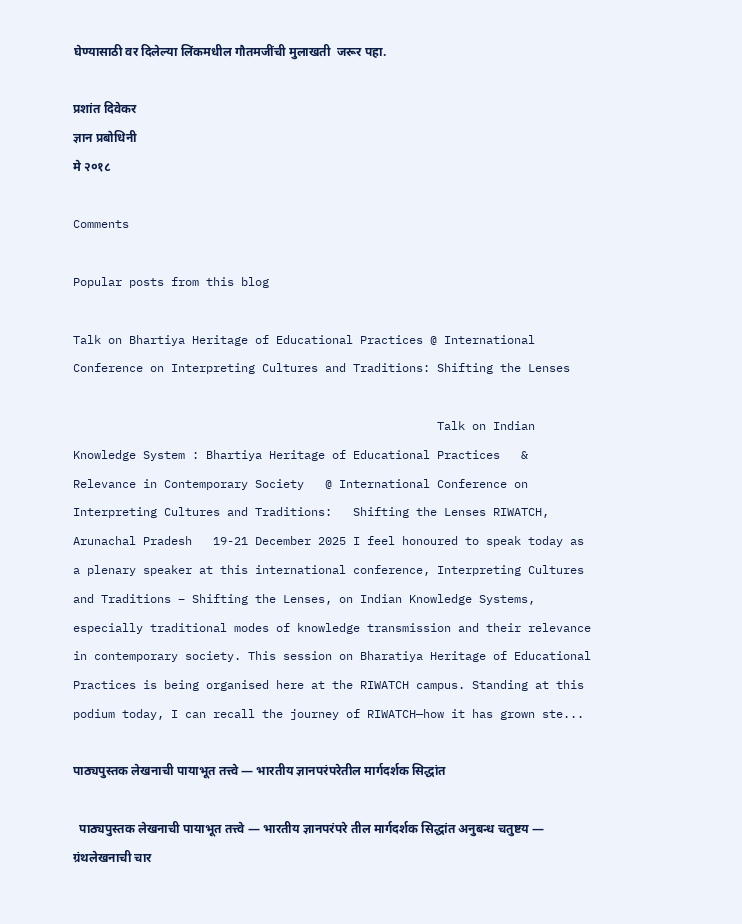घेण्यासाठी वर दिलेल्या लिंकमधील गौतमजींची मुलाखती  जरूर पहा.

प्रशांत दिवेकर
ज्ञान प्रबोधिनी
मे २०१८

Comments

Popular posts from this blog

Talk on Bhartiya Heritage of Educational Practices @ International Conference on Interpreting Cultures and Traditions: Shifting the Lenses

                                                    Talk on Indian Knowledge System : Bhartiya Heritage of Educational Practices   & Relevance in Contemporary Society   @ International Conference on Interpreting Cultures and Traditions:   Shifting the Lenses RIWATCH, Arunachal Pradesh   19-21 December 2025 I feel honoured to speak today as a plenary speaker at this international conference, Interpreting Cultures and Traditions – Shifting the Lenses, on Indian Knowledge Systems, especially traditional modes of knowledge transmission and their relevance in contemporary society. This session on Bharatiya Heritage of Educational Practices is being organised here at the RIWATCH campus. Standing at this podium today, I can recall the journey of RIWATCH—how it has grown ste...

पाठ्यपुस्तक लेखनाची पायाभूत तत्त्वे — भारतीय ज्ञानपरंपरेतील मार्गदर्शक सिद्धांत

  पाठ्यपुस्तक लेखनाची पायाभूत तत्त्वे — भारतीय ज्ञानपरंपरे तील मार्गदर्शक सिद्धांत अनुबन्ध चतुष्टय — ग्रंथलेखनाची चार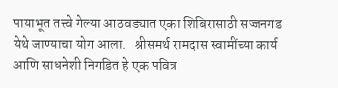पायाभूत तत्त्वे गेल्या आठवड्यात एका शिबिरासाठी सज्जनगड येथे जाण्याचा योग आला.   श्रीसमर्थ रामदास स्वामींच्या कार्य आणि साधनेशी निगडित हे एक पवित्र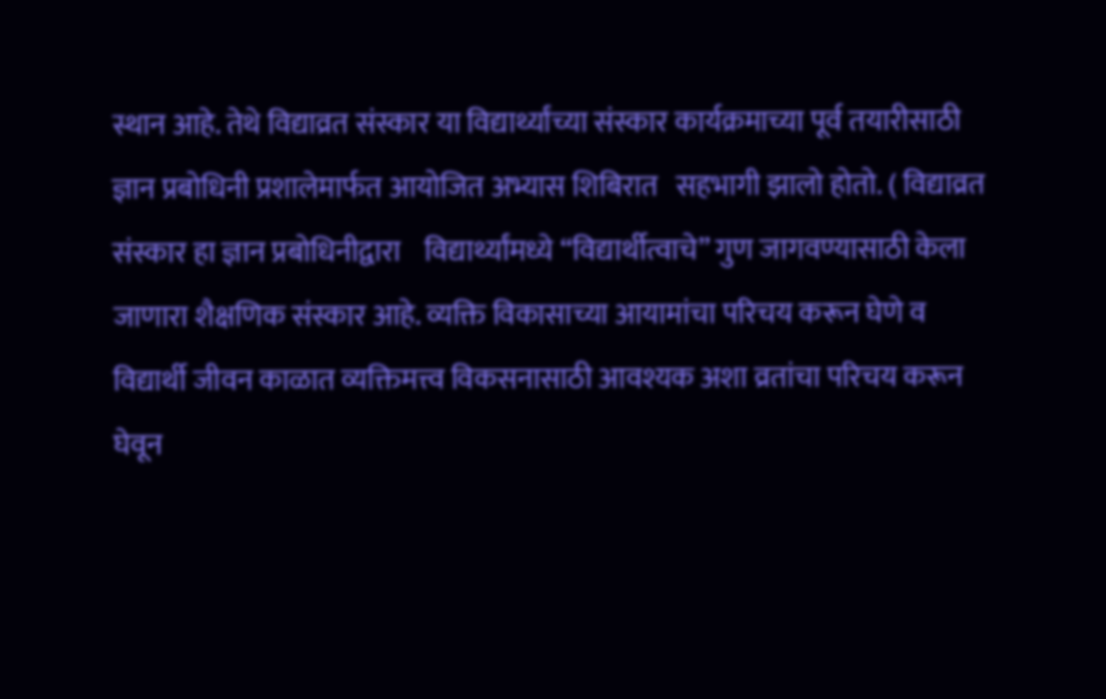स्थान आहे. तेथे विद्याव्रत संस्कार या विद्यार्थ्यांच्या संस्कार कार्यक्रमाच्या पूर्व तयारीसाठी ज्ञान प्रबोधिनी प्रशालेमार्फत आयोजित अभ्यास शिबिरात   सहभागी झालो होतो. ( विद्याव्रत संस्कार हा ज्ञान प्रबोधिनीद्वारा    विद्यार्थ्यांमध्ये “विद्यार्थीत्वाचे” गुण जागवण्यासाठी केला जाणारा शैक्षणिक संस्कार आहे. व्यक्ति विकासाच्या आयामांचा परिचय करून घेणे व विद्यार्थी जीवन काळात व्यक्तिमत्त्व विकसनासाठी आवश्यक अशा व्रतांचा परिचय करून घेवून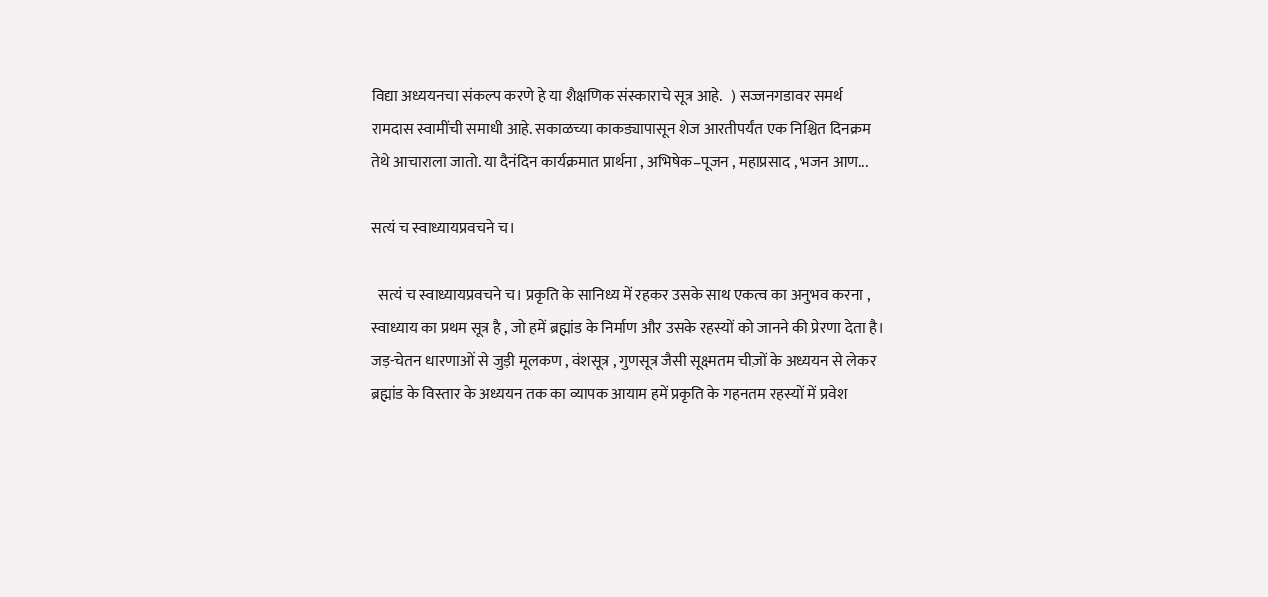विद्या अध्ययनचा संकल्प करणे हे या शैक्षणिक संस्काराचे सूत्र आहे.   ) सज्जनगडावर समर्थ रामदास स्वामींची समाधी आहे. सकाळच्या काकड्यापासून शेज आरतीपर्यंत एक निश्चित दिनक्रम तेथे आचाराला जातो. या दैनंदिन कार्यक्रमात प्रार्थना , अभिषेक–पूजन , महाप्रसाद , भजन आण...

सत्यं च स्वाध्यायप्रवचने च।

  सत्यं च स्वाध्यायप्रवचने च। प्रकृति के सानिध्य में रहकर उसके साथ एकत्व का अनुभव करना , स्वाध्याय का प्रथम सूत्र है , जो हमें ब्रह्मांड के निर्माण और उसके रहस्यों को जानने की प्रेरणा देता है। जड़-चेतन धारणाओं से जुड़ी मूलकण , वंशसूत्र , गुणसूत्र जैसी सूक्ष्मतम चीज़ों के अध्ययन से लेकर ब्रह्मांड के विस्तार के अध्ययन तक का व्यापक आयाम हमें प्रकृति के गहनतम रहस्यों में प्रवेश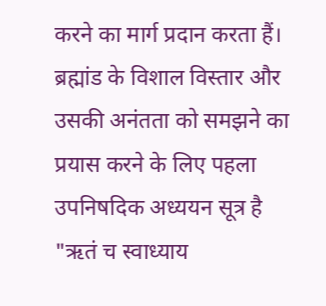करने का मार्ग प्रदान करता हैं। ब्रह्मांड के विशाल विस्तार और उसकी अनंतता को समझने का प्रयास करने के लिए पहला उपनिषदिक अध्ययन सूत्र है "ऋतं च स्वाध्याय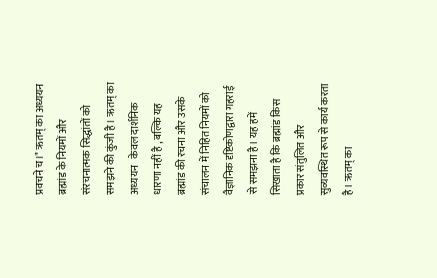प्रवचने च।" ऋतम् का अध्ययन ब्रह्मांड के नियमों और संरचनात्मक सिद्धांतों को समझने की कुंजी है। ऋतम् का अध्ययन   केवल दार्शनिक धारणा नहीं है , बल्कि यह ब्रह्मांड की रचना और उसके संचालन में निहित नियमों को   वैज्ञानिक दृष्टिकोणद्वारा गहराई से समझना है। यह हमें   सिखाता है कि ब्रह्मांड किस प्रकार संतुलित और सुव्यवस्थित रूप से कार्य करता है। ऋतम् का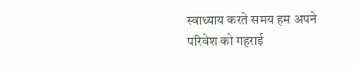स्वाध्याय करते समय हम अपने परिवेश को गहराई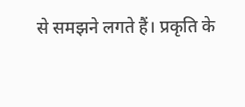से समझने लगते हैं। प्रकृति के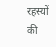रहस्यों की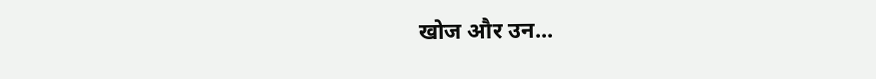खोज और उन...